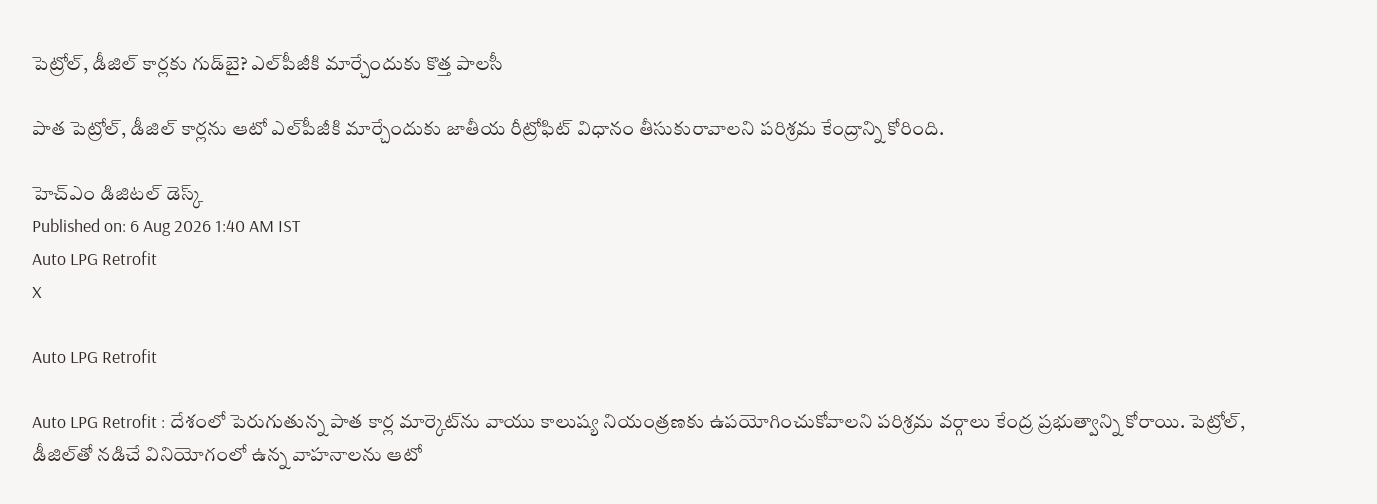పెట్రోల్‌, డీజిల్‌ కార్లకు గుడ్‌బై? ఎల్‌పీజీకి మార్చేందుకు కొత్త పాలసీ

పాత పెట్రోల్‌, డీజిల్‌ కార్లను ఆటో ఎల్‌పీజీకి మార్చేందుకు జాతీయ రీట్రోఫిట్ విధానం తీసుకురావాలని పరిశ్రమ కేంద్రాన్ని కోరింది.

హెచ్ఎం డిజిటల్ డెస్క్
Published on: 6 Aug 2026 1:40 AM IST
Auto LPG Retrofit
X

Auto LPG Retrofit

Auto LPG Retrofit : దేశంలో పెరుగుతున్న పాత కార్ల మార్కెట్‌ను వాయు కాలుష్య నియంత్రణకు ఉపయోగించుకోవాలని పరిశ్రమ వర్గాలు కేంద్ర ప్రభుత్వాన్ని కోరాయి. పెట్రోల్‌, డీజిల్‌తో నడిచే వినియోగంలో ఉన్న వాహనాలను ఆటో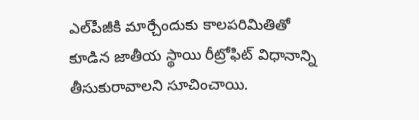ఎల్‌పీజీకి మార్చేందుకు కాలపరిమితితో కూడిన జాతీయ స్థాయి రీట్రోఫిట్ విధానాన్ని తీసుకురావాలని సూచించాయి.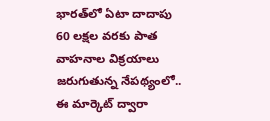భారత్‌లో ఏటా దాదాపు 60 లక్షల వరకు పాత వాహనాల విక్రయాలు జరుగుతున్న నేపథ్యంలో.. ఈ మార్కెట్‌ ద్వారా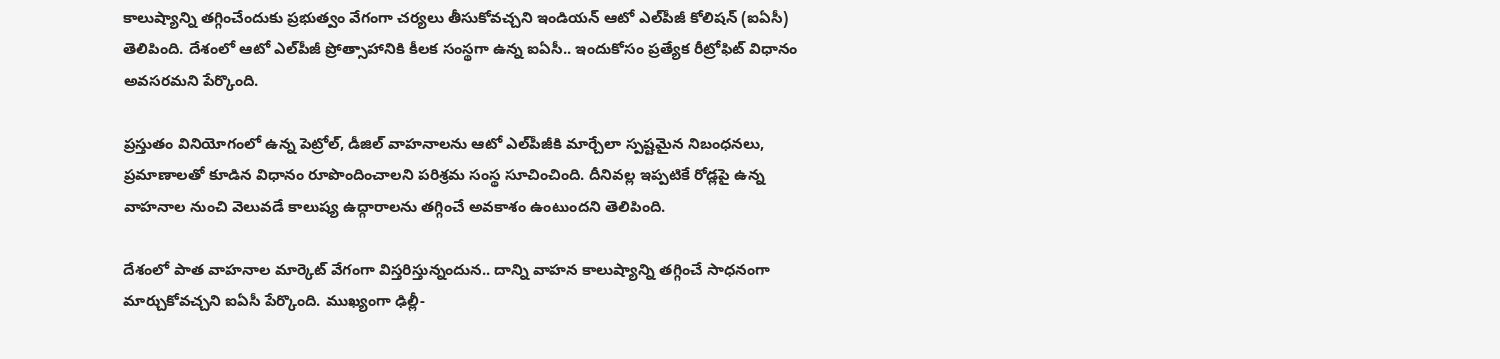కాలుష్యాన్ని తగ్గించేందుకు ప్రభుత్వం వేగంగా చర్యలు తీసుకోవచ్చని ఇండియన్ ఆటో ఎల్‌పీజీ కోలిషన్‌ (ఐఏసీ) తెలిపింది. దేశంలో ఆటో ఎల్‌పీజీ ప్రోత్సాహానికి కీలక సంస్థగా ఉన్న ఐఏసీ.. ఇందుకోసం ప్రత్యేక రీట్రోఫిట్ విధానం అవసరమని పేర్కొంది.

ప్రస్తుతం వినియోగంలో ఉన్న పెట్రోల్‌, డీజిల్‌ వాహనాలను ఆటో ఎల్‌పీజీకి మార్చేలా స్పష్టమైన నిబంధనలు, ప్రమాణాలతో కూడిన విధానం రూపొందించాలని పరిశ్రమ సంస్థ సూచించింది. దీనివల్ల ఇప్పటికే రోడ్లపై ఉన్న వాహనాల నుంచి వెలువడే కాలుష్య ఉద్గారాలను తగ్గించే అవకాశం ఉంటుందని తెలిపింది.

దేశంలో పాత వాహనాల మార్కెట్‌ వేగంగా విస్తరిస్తున్నందున.. దాన్ని వాహన కాలుష్యాన్ని తగ్గించే సాధనంగా మార్చుకోవచ్చని ఐఏసీ పేర్కొంది. ముఖ్యంగా ఢిల్లీ-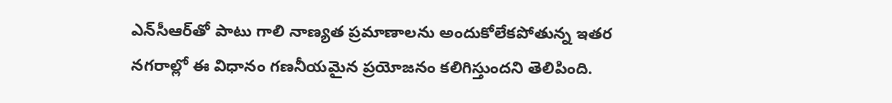ఎన్‌సీఆర్‌తో పాటు గాలి నాణ్యత ప్రమాణాలను అందుకోలేకపోతున్న ఇతర నగరాల్లో ఈ విధానం గణనీయమైన ప్రయోజనం కలిగిస్తుందని తెలిపింది.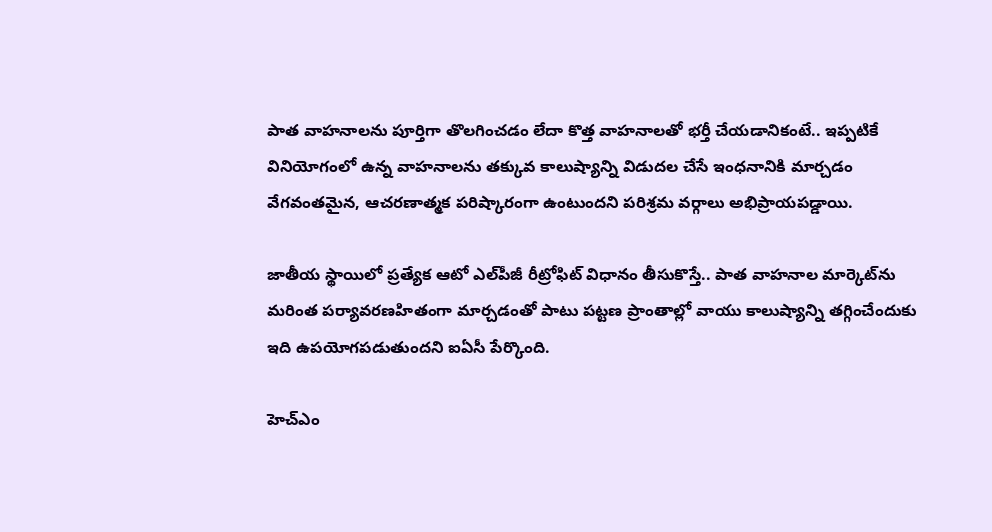పాత వాహనాలను పూర్తిగా తొలగించడం లేదా కొత్త వాహనాలతో భర్తీ చేయడానికంటే.. ఇప్పటికే వినియోగంలో ఉన్న వాహనాలను తక్కువ కాలుష్యాన్ని విడుదల చేసే ఇంధనానికి మార్చడం వేగవంతమైన, ఆచరణాత్మక పరిష్కారంగా ఉంటుందని పరిశ్రమ వర్గాలు అభిప్రాయపడ్డాయి.

జాతీయ స్థాయిలో ప్రత్యేక ఆటో ఎల్‌పీజీ రీట్రోఫిట్ విధానం తీసుకొస్తే.. పాత వాహనాల మార్కెట్‌ను మరింత పర్యావరణహితంగా మార్చడంతో పాటు పట్టణ ప్రాంతాల్లో వాయు కాలుష్యాన్ని తగ్గించేందుకు ఇది ఉపయోగపడుతుందని ఐఏసీ పేర్కొంది.

హెచ్ఎం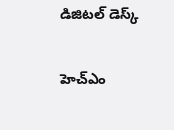డిజిటల్ డెస్క్

హెచ్ఎం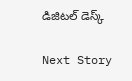డిజిటల్ డెస్క్

Next Story